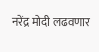नरेंद्र मोदी लढवणार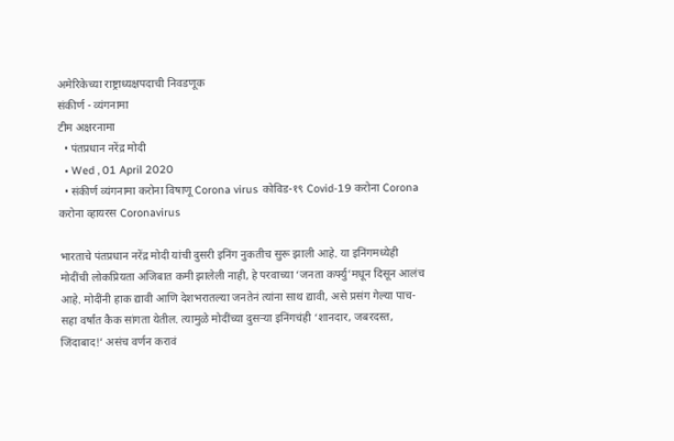अमेरिकेच्या राष्ट्राध्यक्षपदाची निवडणूक
संकीर्ण - व्यंगनामा
टीम अक्षरनामा
  • पंतप्रधान नरेंद्र मोदी
  • Wed , 01 April 2020
  • संकीर्ण व्यंगनामा करोना विषाणू Corona virus कोविड-१९ Covid-19 करोना Corona करोना व्हायरस Coronavirus

भारताचे पंतप्रधान नरेंद्र मोदी यांची दुसरी इनिंग नुकतीच सुरू झाली आहे. या इनिंगमध्येही मोदींची लोकप्रियता अजिबात कमी झालेली नाही, हे परवाच्या ‘जनता कर्फ्यु’मधून दिसून आलंच आहे. मोदींनी हाक द्यावी आणि देशभरातल्या जनतेनं त्यांना साथ द्यावी, असे प्रसंग गेल्या पाच-सहा वर्षांत कैक सांगता येतील. त्यामुळे मोदींच्या दुसऱ्या इनिंगचंही ‘शानदार, जबरदस्त, जिंदाबाद!’ असंच वर्णन करावं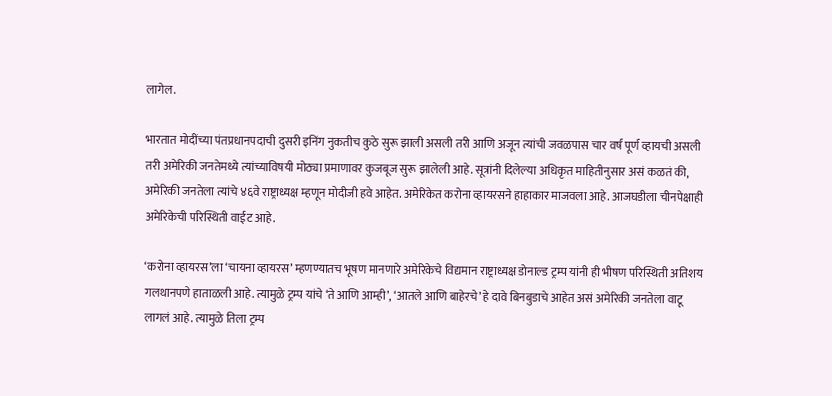लागेल.

भारतात मोदींच्या पंतप्रधानपदाची दुसरी इनिंग नुकतीच कुठे सुरू झाली असली तरी आणि अजून त्यांची जवळपास चार वर्षं पूर्ण व्हायची असली तरी अमेरिकी जनतेमध्ये त्यांच्याविषयी मोठ्या प्रमाणावर कुजबूज सुरू झालेली आहे. सूत्रांनी दिलेल्या अधिकृत माहितीनुसार असं कळतं की, अमेरिकी जनतेला त्यांचे ४६वे राष्ट्राध्यक्ष म्हणून मोदीजी हवे आहेत. अमेरिकेत करोना व्हायरसने हाहाकार माजवला आहे. आजघडीला चीनपेक्षाही अमेरिकेची परिस्थिती वाईट आहे.

‘करोना व्हायरस’ला ‘चायना व्हायरस’ म्हणण्यातच भूषण मानणारे अमेरिकेचे विद्यमान राष्ट्राध्यक्ष डोनाल्ड ट्रम्प यांनी ही भीषण परिस्थिती अतिशय गलथानपणे हाताळली आहे. त्यामुळे ट्रम्प यांचे ‘ते आणि आम्ही’, ‘आतले आणि बाहेरचे’ हे दावे बिनबुडाचे आहेत असं अमेरिकी जनतेला वाटू लागलं आहे. त्यामुळे तिला ट्रम्प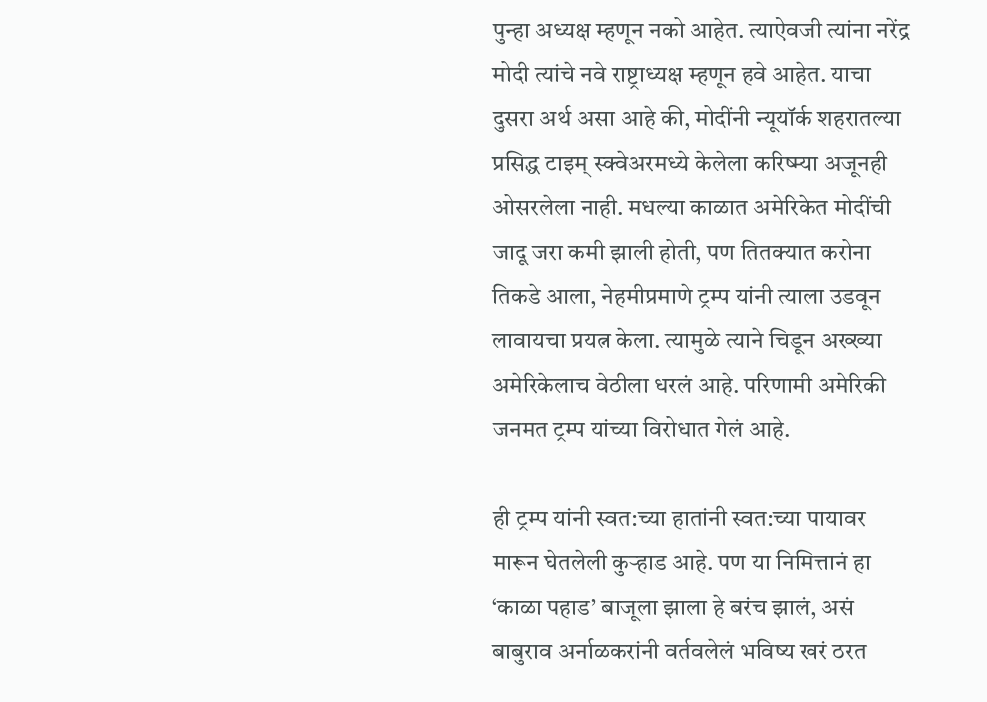पुन्हा अध्यक्ष म्हणून नको आहेत. त्याऐवजी त्यांना नरेंद्र मोदी त्यांचे नवे राष्ट्राध्यक्ष म्हणून हवे आहेत. याचा दुसरा अर्थ असा आहे की, मोदींनी न्यूयॉर्क शहरातल्या प्रसिद्ध टाइम् स्क्वेअरमध्ये केलेला करिष्म्या अजूनही ओसरलेला नाही. मधल्या काळात अमेरिकेत मोदींची जादू जरा कमी झाली होती, पण तितक्यात करोना तिकडे आला, नेहमीप्रमाणे ट्रम्प यांनी त्याला उडवून लावायचा प्रयत्न केला. त्यामुळे त्याने चिडून अख्ख्या अमेरिकेलाच वेठीला धरलं आहे. परिणामी अमेरिकी जनमत ट्रम्प यांच्या विरोधात गेलं आहे.

ही ट्रम्प यांनी स्वत:च्या हातांनी स्वत:च्या पायावर मारून घेतलेली कुऱ्हाड आहे. पण या निमित्तानं हा ‘काळा पहाड’ बाजूला झाला हे बरंच झालं, असं बाबुराव अर्नाळकरांनी वर्तवलेलं भविष्य खरं ठरत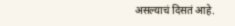असल्याचं दिसतं आहे.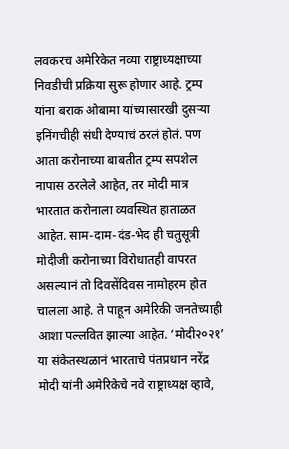लवकरच अमेरिकेत नव्या राष्ट्राध्यक्षाच्या निवडीची प्रक्रिया सुरू होणार आहे. ट्रम्प यांना बराक ओबामा यांच्यासारखी दुसऱ्या इनिंगचीही संधी देण्याचं ठरलं होतं. पण आता करोनाच्या बाबतीत ट्रम्प सपशेल नापास ठरलेले आहेत, तर मोदी मात्र भारतात करोनाला व्यवस्थित हाताळत आहेत. साम-दाम-दंड-भेद ही चतुसूत्री मोदीजी करोनाच्या विरोधातही वापरत असल्यानं तो दिवसेंदिवस नामोहरम होत चालला आहे. ते पाहून अमेरिकी जनतेच्याही आशा पल्लवित झाल्या आहेत. ‘मोदी२०२१’ या संकेतस्थळानं भारताचे पंतप्रधान नरेंद्र मोदी यांनी अमेरिकेचे नवे राष्ट्राध्यक्ष व्हावे,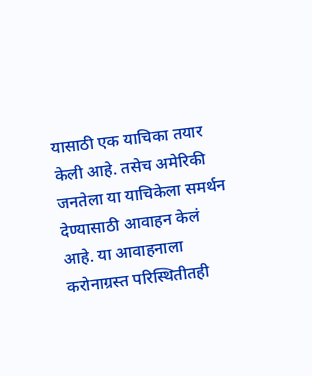यासाठी एक याचिका तयार केली आहे. तसेच अमेरिकी जनतेला या याचिकेला समर्थन देण्यासाठी आवाहन केलं आहे. या आवाहनाला करोनाग्रस्त परिस्थितीतही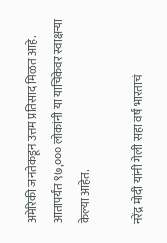अमेरिकी जनतेकडून उत्तम प्रतिसाद मिळत आहे. आतापर्यंत ९७,००० लोकांनी या याचिकेवर स्वाक्षऱ्या केल्या आहेत.

नरेंद्र मोदी यांनी गेली सहा वर्षं भारताचं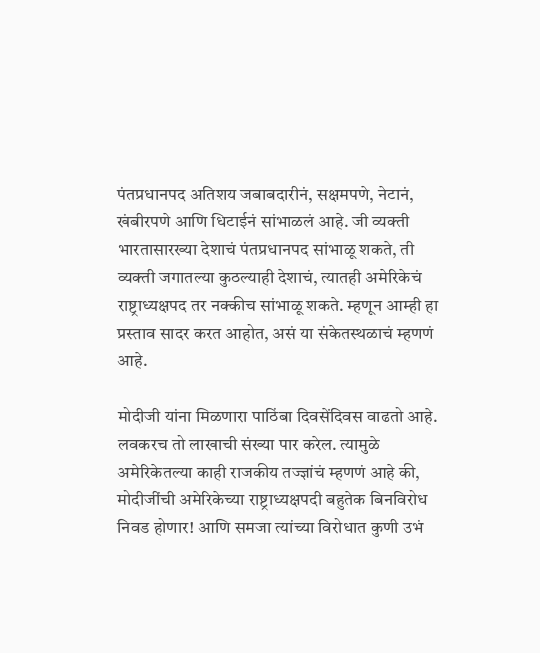पंतप्रधानपद अतिशय जबाबदारीनं, सक्षमपणे, नेटानं, खंबीरपणे आणि धिटाईनं सांभाळलं आहे. जी व्यक्ती भारतासारख्या देशाचं पंतप्रधानपद सांभाळू शकते, ती व्यक्ती जगातल्या कुठल्याही देशाचं, त्यातही अमेरिकेचं राष्ट्राध्यक्षपद तर नक्कीच सांभाळू शकते. म्हणून आम्ही हा प्रस्ताव सादर करत आहोत, असं या संकेतस्थळाचं म्हणणं आहे.

मोदीजी यांना मिळणारा पाठिंबा दिवसेंदिवस वाढतो आहे. लवकरच तो लाखाची संख्या पार करेल. त्यामुळे अमेरिकेतल्या काही राजकीय तज्ज्ञांचं म्हणणं आहे की, मोदीजींची अमेरिकेच्या राष्ट्राध्यक्षपदी बहुतेक बिनविरोध निवड होणार! आणि समजा त्यांच्या विरोधात कुणी उभं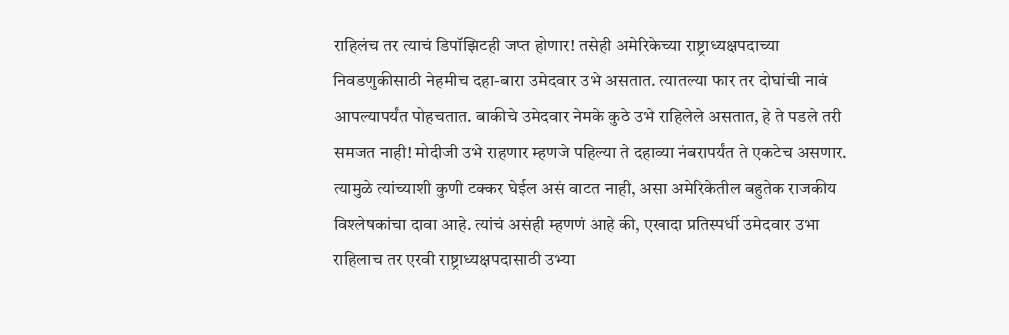राहिलंच तर त्याचं डिपॉझिटही जप्त होणार! तसेही अमेरिकेच्या राष्ट्राध्यक्षपदाच्या निवडणुकीसाठी नेहमीच दहा-बारा उमेदवार उभे असतात. त्यातल्या फार तर दोघांची नावं आपल्यापर्यंत पोहचतात. बाकीचे उमेदवार नेमके कुठे उभे राहिलेले असतात, हे ते पडले तरी समजत नाही! मोदीजी उभे राहणार म्हणजे पहिल्या ते दहाव्या नंबरापर्यंत ते एकटेच असणार. त्यामुळे त्यांच्याशी कुणी टक्कर घेईल असं वाटत नाही, असा अमेरिकेतील बहुतेक राजकीय विश्लेषकांचा दावा आहे. त्यांचं असंही म्हणणं आहे की, एखादा प्रतिस्पर्धी उमेदवार उभा राहिलाच तर एरवी राष्ट्राध्यक्षपदासाठी उभ्या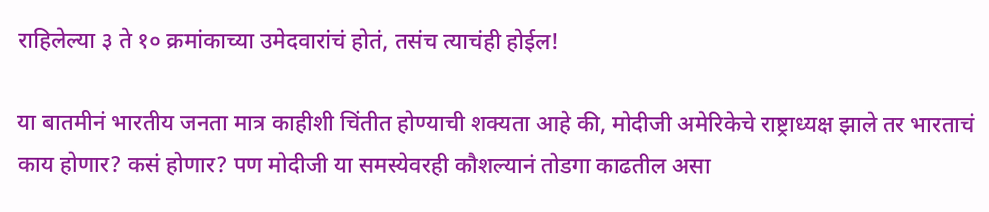राहिलेल्या ३ ते १० क्रमांकाच्या उमेदवारांचं होतं, तसंच त्याचंही होईल!

या बातमीनं भारतीय जनता मात्र काहीशी चिंतीत होण्याची शक्यता आहे की, मोदीजी अमेरिकेचे राष्ट्राध्यक्ष झाले तर भारताचं काय होणार? कसं होणार? पण मोदीजी या समस्येवरही कौशल्यानं तोडगा काढतील असा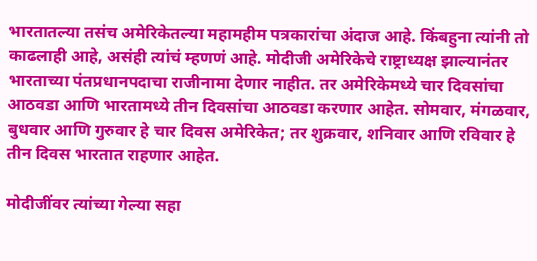भारतातल्या तसंच अमेरिकेतल्या महामहीम पत्रकारांचा अंदाज आहे. किंबहुना त्यांनी तो काढलाही आहे, असंही त्यांचं म्हणणं आहे. मोदीजी अमेरिकेचे राष्ट्राध्यक्ष झाल्यानंतर भारताच्या पंतप्रधानपदाचा राजीनामा देणार नाहीत. तर अमेरिकेमध्ये चार दिवसांचा आठवडा आणि भारतामध्ये तीन दिवसांचा आठवडा करणार आहेत. सोमवार, मंगळवार, बुधवार आणि गुरुवार हे चार दिवस अमेरिकेत; तर शुक्रवार, शनिवार आणि रविवार हे तीन दिवस भारतात राहणार आहेत.

मोदीजींवर त्यांच्या गेल्या सहा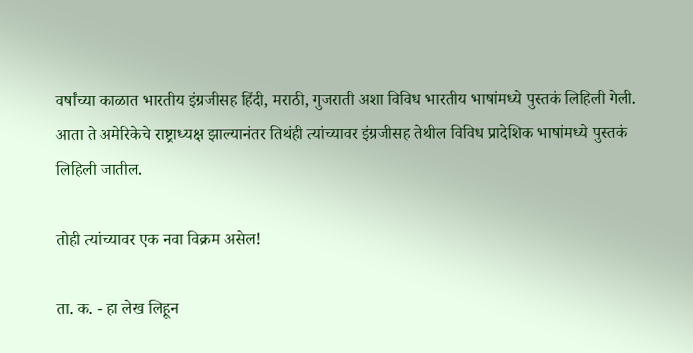वर्षांच्या काळात भारतीय इंग्रजीसह हिंदी, मराठी, गुजराती अशा विविध भारतीय भाषांमध्ये पुस्तकं लिहिली गेली. आता ते अमेरिकेचे राष्ट्राध्यक्ष झाल्यानंतर तिथंही त्यांच्यावर इंग्रजीसह तेथील विविध प्रादेशिक भाषांमध्ये पुस्तकं लिहिली जातील.

तोही त्यांच्यावर एक नवा विक्रम असेल!

ता. क. - हा लेख लिहून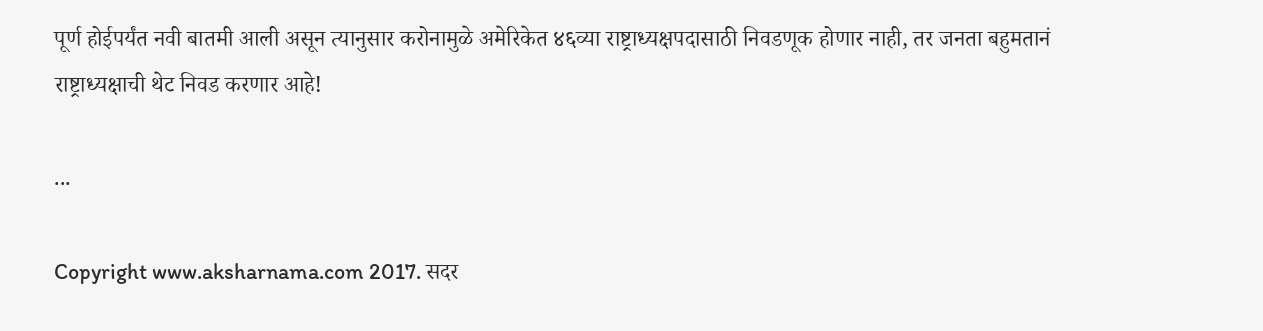पूर्ण होईपर्यंत नवी बातमी आली असून त्यानुसार करोनामुळे अमेरिकेत ४६व्या राष्ट्राध्यक्षपदासाठी निवडणूक होणार नाही, तर जनता बहुमतानं राष्ट्राध्यक्षाची थेट निवड करणार आहे!

...

Copyright www.aksharnama.com 2017. सदर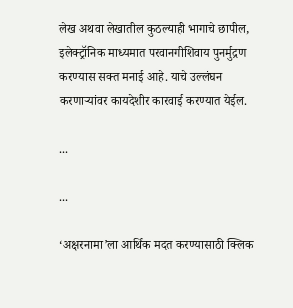लेख अथवा लेखातील कुठल्याही भागाचे छापील, इलेक्ट्रॉनिक माध्यमात परवानगीशिवाय पुनर्मुद्रण करण्यास सक्त मनाई आहे. याचे उल्लंघन करणाऱ्यांवर कायदेशीर कारवाई करण्यात येईल.

...

...

‘अक्षरनामा’ला आर्थिक मदत करण्यासाठी क्लिक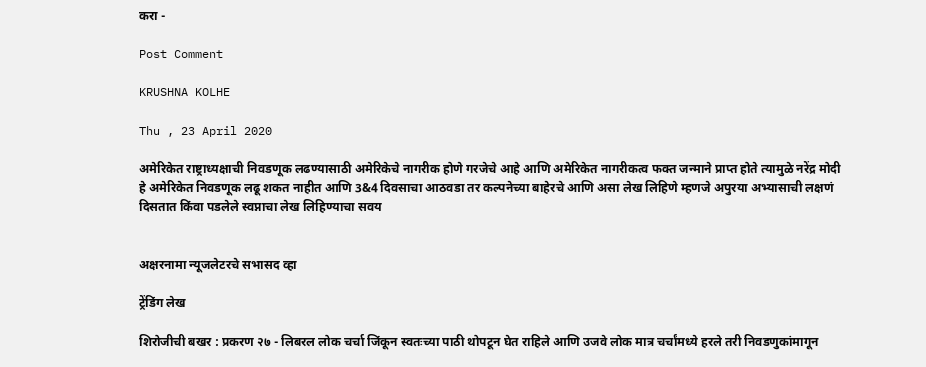करा -

Post Comment

KRUSHNA KOLHE

Thu , 23 April 2020

अमेरिकेत राष्ट्राध्यक्षाची निवडणूक लढण्यासाठी अमेरिकेचे नागरीक होणे गरजेचे आहे आणि अमेरिकेत नागरीकत्व फक्त जन्माने प्राप्त होते त्यामुळे नरेंद्र मोदी हे अमेरिकेत निवडणूक लढू शकत नाहीत आणि 3&4 दिवसाचा आठवडा तर कल्पनेच्या बाहेरचे आणि असा लेख लिहिणे म्हणजे अपुरया अभ्यासाची लक्षणं दिसतात किंवा पडलेले स्वप्नाचा लेख लिहिण्याचा सवय


अक्षरनामा न्यूजलेटरचे सभासद व्हा

ट्रेंडिंग लेख

शिरोजीची बखर : प्रकरण २७ - लिबरल लोक चर्चा जिंकून स्वतःच्या पाठी थोपटून घेत राहिले आणि उजवे लोक मात्र चर्चांमध्ये हरले तरी निवडणुकांमागून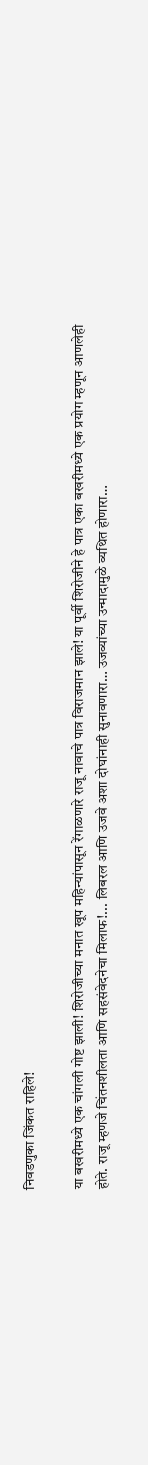निवडणुका जिंकत राहिले!

या बखरीमध्ये एक चांगली गोष्ट झाली! शिरोजीच्या मनात खूप महिन्यांपासून रेंगाळणारे राजू नावाचे पात्र विराजमान झाले! या पूर्वी शिरोजीने हे पात्र एका बखरीमध्ये एक प्रयोग म्हणून आणलेही होते. राजू म्हणजे चिंतनशीलता आणि सहसंवेदनेचा मिलाफ!... लिबरल आणि उजवे अशा दोघांनाही सुनावणारा… उजव्यांच्या उन्मादामुळे व्यथित होणारा…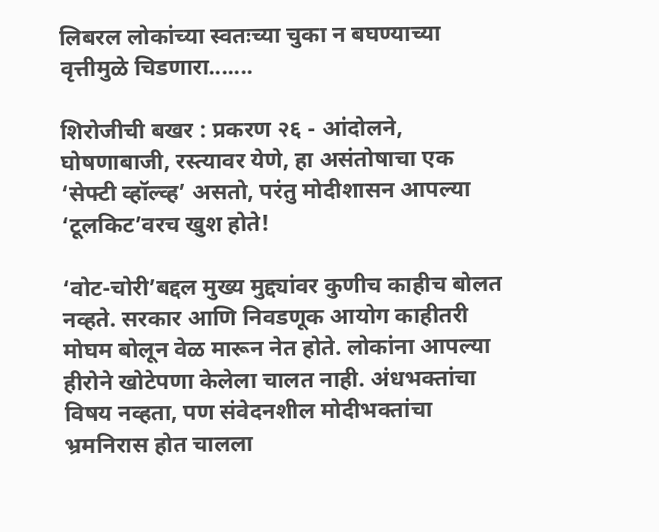लिबरल लोकांच्या स्वतःच्या चुका न बघण्याच्या वृत्तीमुळे चिडणारा.......

शिरोजीची बखर : प्रकरण २६ - आंदोलने, घोषणाबाजी, रस्त्यावर येणे, हा असंतोषाचा एक ‘सेफ्टी व्हॉल्व्ह’ असतो, परंतु मोदीशासन आपल्या ‘टूलकिट’वरच खुश होते!

‘वोट-चोरी’बद्दल मुख्य मुद्द्यांवर कुणीच काहीच बोलत नव्हते. सरकार आणि निवडणूक आयोग काहीतरी मोघम बोलून वेळ मारून नेत होते. लोकांना आपल्या हीरोने खोटेपणा केलेला चालत नाही. अंधभक्तांचा विषय नव्हता, पण संवेदनशील मोदीभक्तांचा भ्रमनिरास होत चालला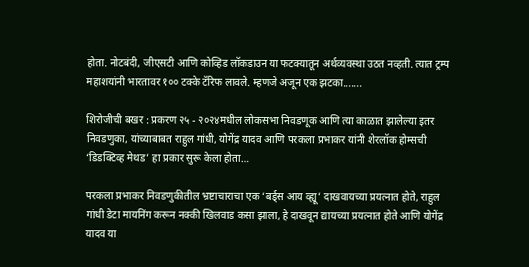होता. नोटबंदी, जीएसटी आणि कोव्हिड लॉकडाउन या फटक्यातून अर्थव्यवस्था उठत नव्हती. त्यात ट्रम्प महाशयांनी भारतावर १०० टक्के टॅरिफ लावले. म्हणजे अजून एक झटका.......

शिरोजीची बखर : प्रकरण २५ - २०२४मधील लोकसभा निवडणूक आणि त्या काळात झालेल्या इतर निवडणुका, यांच्याबाबत राहुल गांधी, योगेंद्र यादव आणि परकला प्रभाकर यांनी शेरलॉक होम्सची ‘डिडक्टिव्ह मेथड’ हा प्रकार सुरू केला होता…

परकला प्रभाकर निवडणुकीतील भ्रष्टाचाराचा एक ‘बर्ड्स आय व्ह्यू’ दाखवायच्या प्रयत्नात होते, राहुल गांधी डेटा मायनिंग करून नक्की खिलवाड कसा झाला, हे दाखवून द्यायच्या प्रयत्नात होते आणि योगेंद्र यादव या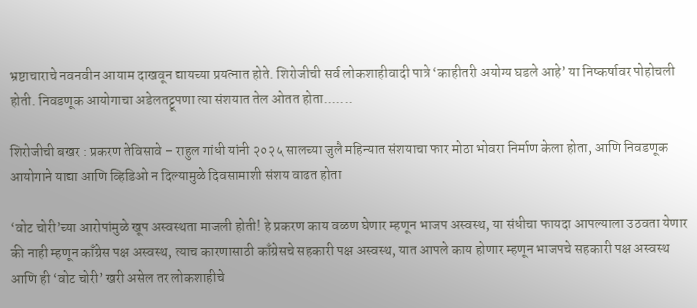भ्रष्टाचाराचे नवनवीन आयाम दाखवून द्यायच्या प्रयत्नात होते. शिरोजीची सर्व लोकशाहीवादी पात्रे ‘काहीतरी अयोग्य घडले आहे’ या निष्कर्षावर पोहोचली होती. निवडणूक आयोगाचा अडेलतट्टूपणा त्या संशयात तेल ओतत होता.......

शिरोजीची बखर : प्रकरण तेविसावे – राहुल गांधी यांनी २०२५ सालच्या जुलै महिन्यात संशयाचा फार मोठा भोवरा निर्माण केला होता, आणि निवडणूक आयोगाने याद्या आणि व्हिडिओ न दिल्यामुळे दिवसामाशी संशय वाढत होता

‘वोट चोरी’च्या आरोपांमुळे खूप अस्वस्थता माजली होती! हे प्रकरण काय वळण घेणार म्हणून भाजप अस्वस्थ, या संधीचा फायदा आपल्याला उठवता येणार की नाही म्हणून काँग्रेस पक्ष अस्वस्थ, त्याच कारणासाठी काँग्रेसचे सहकारी पक्ष अस्वस्थ, यात आपले काय होणार म्हणून भाजपचे सहकारी पक्ष अस्वस्थ आणि ही ‘वोट चोरी’ खरी असेल तर लोकशाहीचे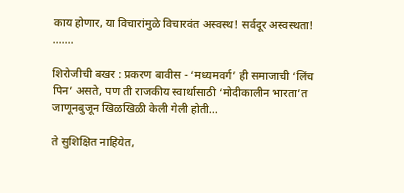काय होणार, या विचारांमुळे विचारवंत अस्वस्थ! सर्वदूर अस्वस्थता! .......

शिरोजीची बखर : प्रकरण बावीस - ‘मध्यमवर्ग’ ही समाजाची ‘लिंच पिन’ असते, पण ती राजकीय स्वार्थासाठी ‘मोदीकालीन भारता’त जाणूनबुजून खिळखिळी केली गेली होती...

ते सुशिक्षित नाहियेत,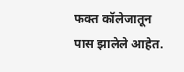फक्त कॉलेजातून पास झालेले आहेत.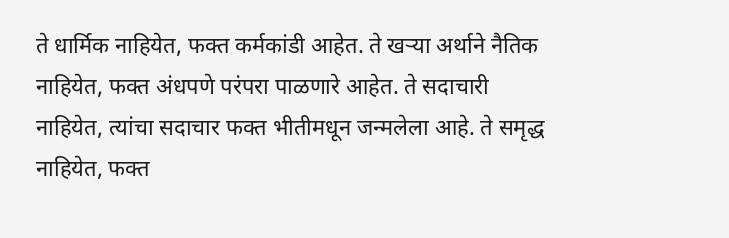ते धार्मिक नाहियेत, फक्त कर्मकांडी आहेत. ते खऱ्या अर्थाने नैतिक नाहियेत, फक्त अंधपणे परंपरा पाळणारे आहेत. ते सदाचारी नाहियेत, त्यांचा सदाचार फक्त भीतीमधून जन्मलेला आहे. ते समृद्ध नाहियेत, फक्त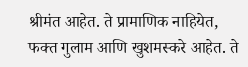श्रीमंत आहेत. ते प्रामाणिक नाहियेत, फक्त गुलाम आणि खुशमस्करे आहेत. ते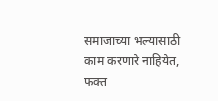समाजाच्या भल्यासाठी काम करणारे नाहियेत, फक्त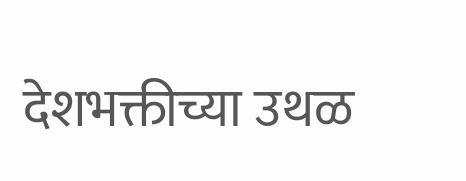देशभक्तीच्या उथळ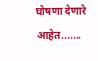घोषणा देणारे आहेत.......